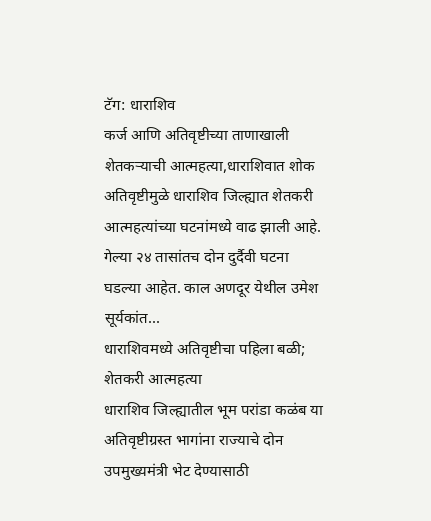टॅग: धाराशिव
कर्ज आणि अतिवृष्टीच्या ताणाखाली शेतकऱ्याची आत्महत्या,धाराशिवात शोक
अतिवृष्टीमुळे धाराशिव जिल्ह्यात शेतकरी आत्महत्यांच्या घटनांमध्ये वाढ झाली आहे. गेल्या २४ तासांतच दोन दुर्दैवी घटना घडल्या आहेत. काल अणदूर येथील उमेश सूर्यकांत...
धाराशिवमध्ये अतिवृष्टीचा पहिला बळी; शेतकरी आत्महत्या
धाराशिव जिल्ह्यातील भूम परांडा कळंब या अतिवृष्टीग्रस्त भागांना राज्याचे दोन उपमुख्यमंत्री भेट देण्यासाठी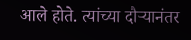आले होते. त्यांच्या दौऱ्यानंतर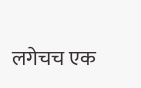लगेचच एक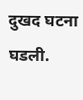दुखद घटना घडली.